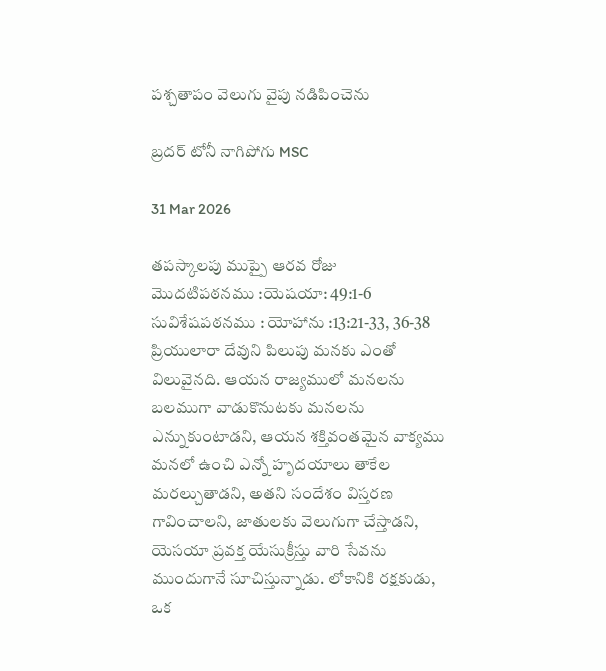పశ్చతాపం వెలుగు వైపు నడిపించెను

బ్రదర్ టోనీ నాగిపోగు MSC

31 Mar 2026

తపస్కాలపు ముప్పై ఆరవ రోజు
మొదటిపఠనము :యెషయా: 49:1-6
సువిశేషపఠనము : యోహాను :13:21-33, 36-38
ప్రియులారా దేవుని పిలుపు మనకు ఎంతో విలువైనది. ఆయన రాజ్యములో మనలను బలముగా వాడుకొనుటకు మనలను ఎన్నుకుంటాడని, ఆయన శక్తివంతమైన వాక్యము మనలో ఉంచి ఎన్నో హృదయాలు తాకేల మరల్చుతాడని, అతని సందేశం విస్తరణ గావించాలని, జాతులకు వెలుగుగా చేస్తాడని, యెసయా ప్రవక్త యేసుక్రీస్తు వారి సేవను ముందుగానే సూచిస్తున్నాడు. లోకానికి రక్షకుడు, ఒక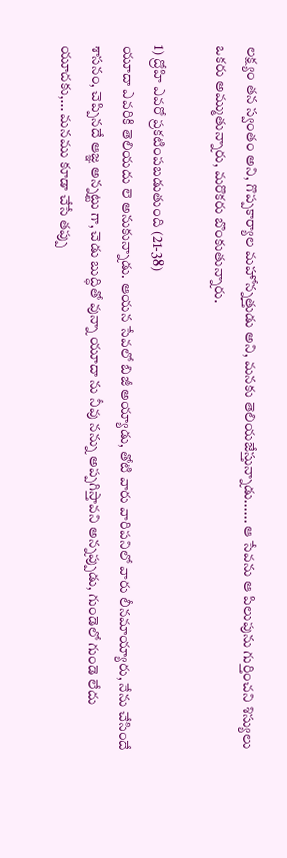లక్ష్యం తన స్వంతం అని, గొప్పకార్యాల మహోన్నత్తుడు అని, మనకు తెలియజేస్తున్నాడు...... ఆ సేవను ఆ పిలుపును గుర్తించని శిస్యులు ఒకరు అమ్ముతున్నారు, మరొకరు బొంకుతున్నారు.

1) ద్రోహి ఎవరో ప్రకటింపబడుతుంది (21-38)
యూదా ఎవరికి తెలియదు లె అనుకున్నాడు. ఆయన సేవలో బిజీ అయ్యాడు, తోటి వారు వారిపనిలో వారు లీనమాయ్యారు, నేను చేసిందే శాసనం, చెప్పినదే ఆజ్ఞ అన్నట్టు గా, చెడు బుద్ధితో వున్నా యూదా ను నీవు నన్ను అప్పగిస్తావని అన్నప్పుడు, గుండెలో గుండె లేదు యూదకు,... మనము కూడా చేసే తప్పు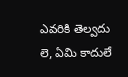ఎవరికి తెల్వదు లె, ఏమి కాదులే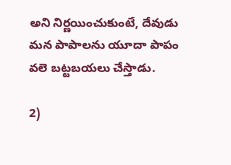అని నిర్ణయించుకుంటే, దేవుడు మన పాపాలను యూదా పాపం వలె బట్టబయలు చేస్తాడు.

2)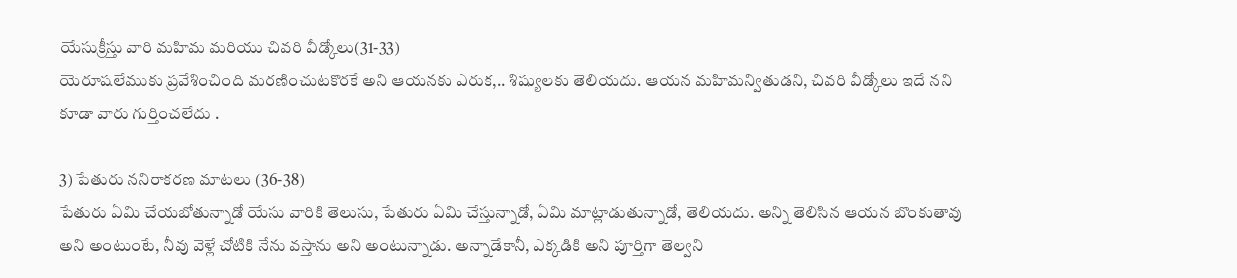యేసుక్రీస్తు వారి మహిమ మరియు చివరి వీడ్కోలు(31-33)
యెరూషలేముకు ప్రవేశించింది మరణించుటకొరకే అని ఆయనకు ఎరుక,.. శిష్యులకు తెలియదు. ఆయన మహిమన్వితుడని, చివరి వీడ్కోలు ఇదే నని కూడా వారు గుర్తించలేదు .

3) పేతురు ననిరాకరణ మాటలు (36-38)
పేతురు ఏమి చేయబోతున్నాడో యేసు వారికి తెలుసు, పేతురు ఏమి చేస్తున్నాడో, ఏమి మాట్లాడుతున్నాడో, తెలియదు. అన్ని తెలిసిన ఆయన బొంకుతావు అని అంటుంటే, నీవు వెళ్లే చోటికి నేను వస్తాను అని అంటున్నాడు. అన్నాడేకానీ, ఎక్కడికి అని పూర్తిగా తెల్వని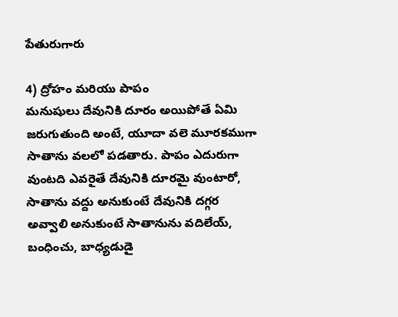పేతురుగారు

4) ద్రోహం మరియు పాపం
మనుషులు దేవునికి దూరం అయిపోతే ఏమి జరుగుతుంది అంటే, యూదా వలె మూరకముగా సాతాను వలలో పడతారు. పాపం ఎదురుగా వుంటది ఎవరైతే దేవునికి దూరమై వుంటారో, సాతాను వద్దు అనుకుంటే దేవునికి దగ్గర అవ్వాలి అనుకుంటే సాతానును వదిలేయ్, బంధించు, బాధ్యడుడై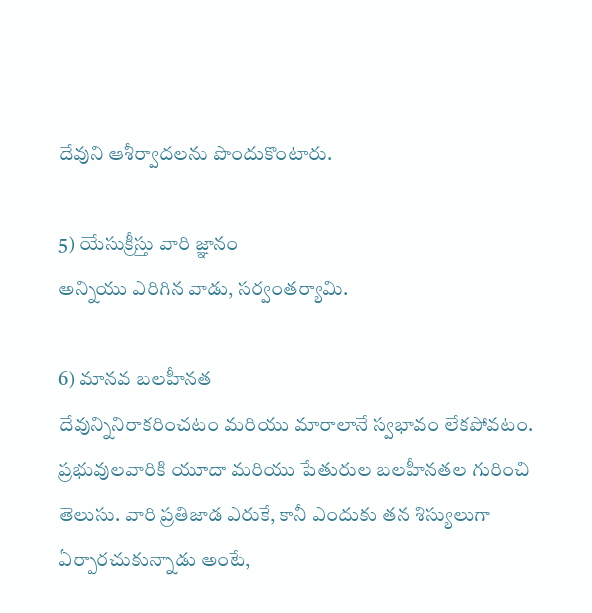దేవుని ఆశీర్వాదలను పొందుకొంటారు.

5) యేసుక్రీస్తు వారి జ్ఞానం
అన్నియు ఎరిగిన వాడు, సర్వంతర్యామి.

6) మానవ బలహీనత
దేవున్నినిరాకరించటం మరియు మారాలానే స్వభావం లేకపోవటం.
ప్రభువులవారికి యూదా మరియు పేతురుల బలహీనతల గురించి తెలుసు. వారి ప్రతిజాడ ఎరుకే, కానీ ఎందుకు తన శిస్యులుగా ఏర్పారచుకున్నాడు అంటే,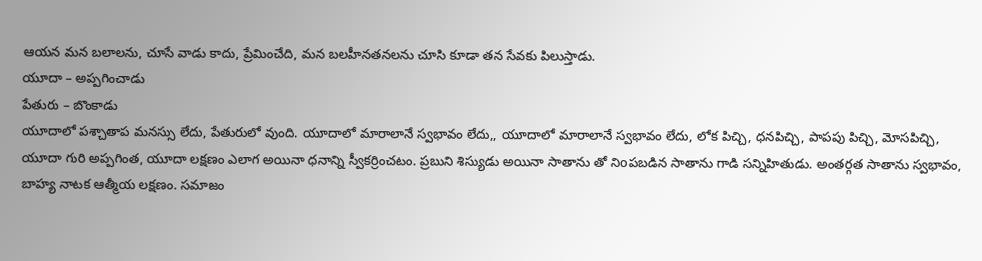ఆయన మన బలాలను, చూసే వాడు కాదు, ప్రేమించేది, మన బలహీనతనలను చూసి కూడా తన సేవకు పిలుస్తాడు.
యూదా – అప్పగించాడు
పేతురు – బొంకాడు
యూదాలో పశ్చాతాప మనస్సు లేదు, పేతురులో వుంది. యూదాలో మారాలానే స్వభావం లేదు,, యూదాలో మారాలానే స్వభావం లేదు, లోక పిచ్చి, ధనపిచ్చి, పాపపు పిచ్చి, మోసపిచ్చి, యూదా గురి అప్పగింత, యూదా లక్షణం ఎలాగ అయినా ధనాన్ని స్వీకర్రించటం. ప్రబుని శిస్యుడు అయినా సాతాను తో నిoపబడిన సాతాను గాడి సన్నిహితుడు. అంతర్గత సాతాను స్వభావం, బాహ్య నాటక ఆత్మీయ లక్షణం. సమాజం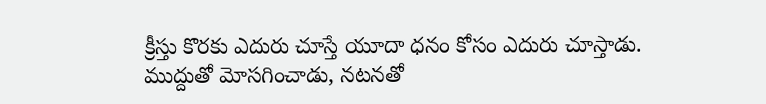క్రీస్తు కొరకు ఎదురు చూస్తే యూదా ధనం కోసం ఎదురు చూస్తాడు. ముద్దుతో మోసగించాడు, నటనతో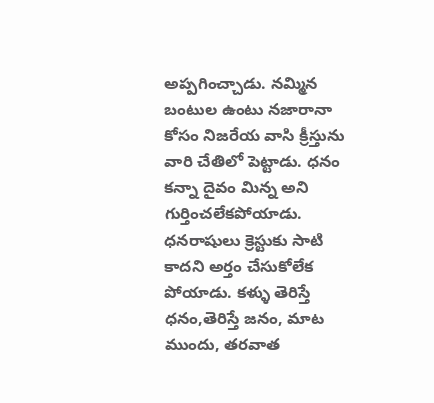అప్పగించ్చాడు. నమ్మిన బంటుల ఉంటు నజారానా కోసం నిజరేయ వాసి క్రీస్తును వారి చేతిలో పెట్టాడు. ధనం కన్నా దైవం మిన్న అని గుర్తించలేకపోయాడు. ధనరాషులు క్రెస్టుకు సాటి కాదని అర్తం చేసుకోలేక పోయాడు. కళ్ళు తెరిస్తే ధనం,తెరిస్తే జనం, మాట ముందు, తరవాత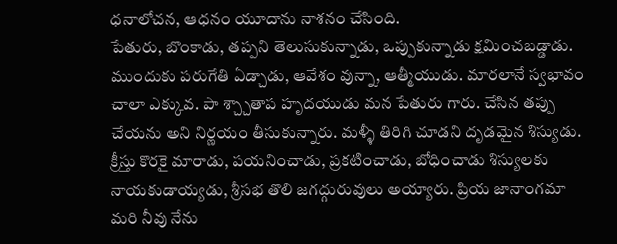ధనాలోచన, ఆధనం యూదాను నాశనం చేసింది.
పేతురు, బొంకాడు, తప్పని తెలుసుకున్నాడు, ఒప్పుకున్నాడు క్షమించబడ్డాడు. ముందుకు పరుగేతి ఏడ్చాడు, ఆవేశం వున్నా, ఆత్మీయుడు. మారలానే స్వభావం చాలా ఎక్కువ. పా శ్చ్చాతాప హృదయుడు మన పేతురు గారు. చేసిన తప్పు చేయను అని నిర్ణయం తీసుకున్నారు. మళ్ళీ తిరిగి చూడని దృడమైన శిస్యుడు. క్రీస్తు కొరకై మారాడు, పయనించాడు, ప్రకటించాడు, బోధించాడు శిస్యులకు నాయకుడాయ్యడు, శ్రీసభ తొలి జగద్గురువులు అయ్యారు. ప్రియ జానాంగమా మరి నీవు నేను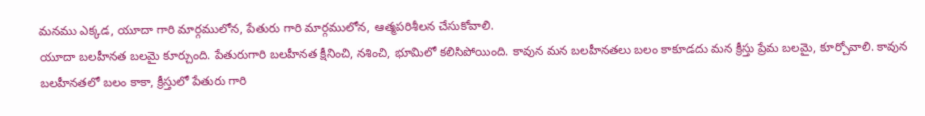మనము ఎక్కడ, యూదా గారి మార్గములోన, పేతురు గారి మార్గములోన, ఆత్మపరిశీలన చేసుకోవాలి.
యూదా బలహీనత బలమై కూర్చుంది. పేతురుగారి బలహీనత క్షీనించి, నశించి, భూమిలో కలిసిపోయింది. కావున మన బలహీనతలు బలం కాకూడదు మన క్రీస్తు ప్రేమ బలమై, కూర్చోవాలి. కావున బలహీనతలో బలం కాకా, క్రీస్తులో పేతురు గారి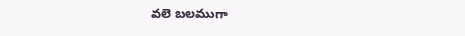వలె బలముగా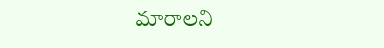మారాలని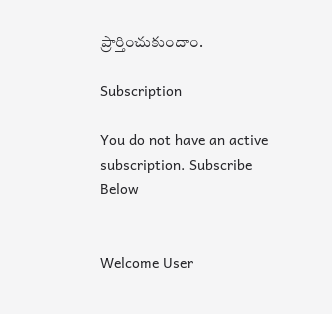ప్రార్తించుకుందాం.

Subscription

You do not have an active subscription. Subscribe Below


Welcome User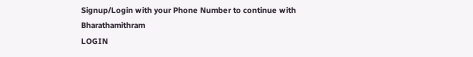Signup/Login with your Phone Number to continue with Bharathamithram
LOGIN